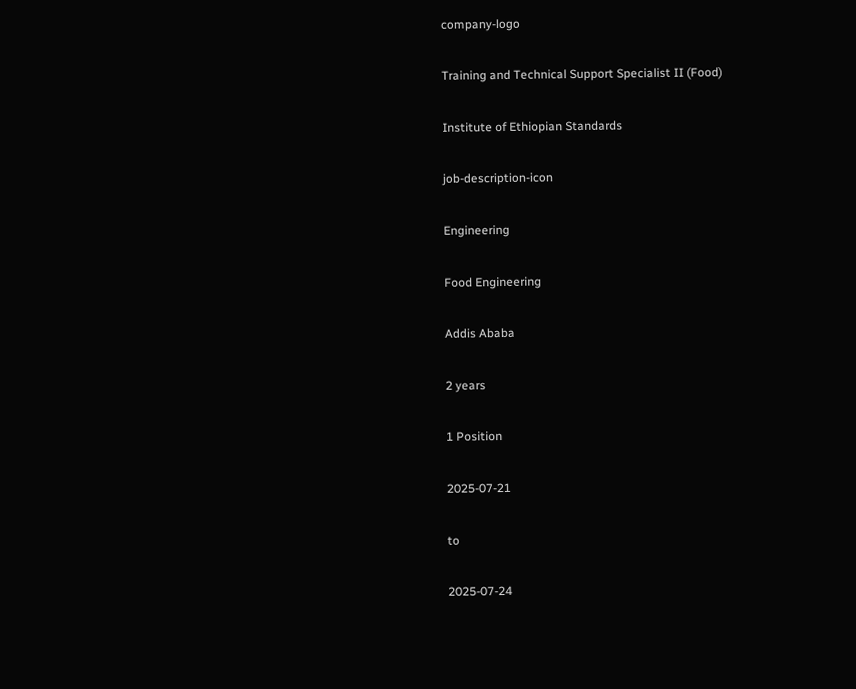company-logo

Training and Technical Support Specialist II (Food)

Institute of Ethiopian Standards

job-description-icon

Engineering

Food Engineering

Addis Ababa

2 years

1 Position

2025-07-21

to

2025-07-24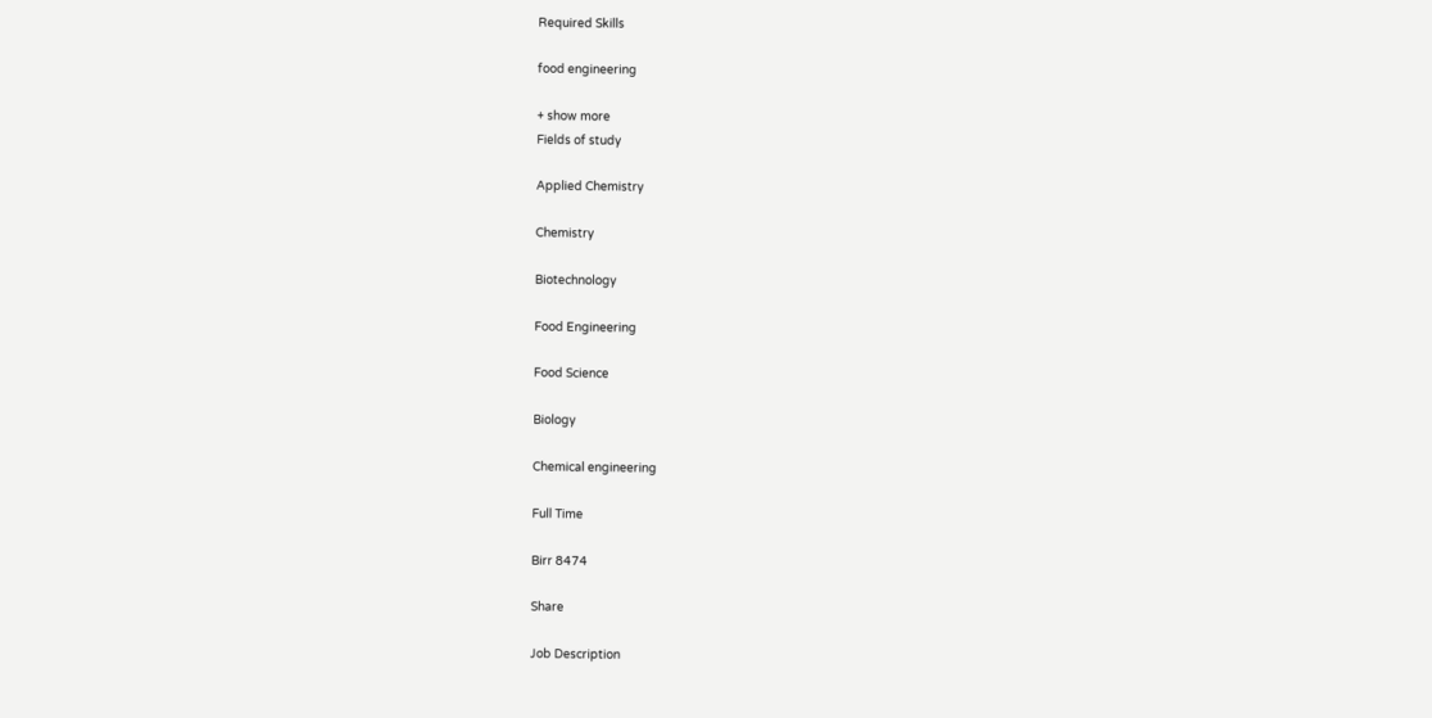Required Skills

food engineering

+ show more
Fields of study

Applied Chemistry

Chemistry

Biotechnology

Food Engineering

Food Science

Biology

Chemical engineering

Full Time

Birr 8474

Share

Job Description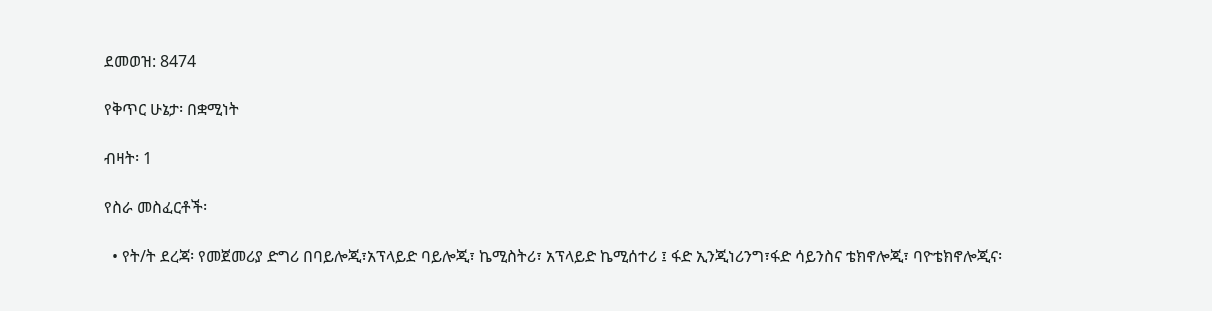ደመወዝ: 8474

የቅጥር ሁኔታ፡ በቋሚነት

ብዛት፡ 1

የስራ መስፈርቶች፡

  • የት/ት ደረጃ፡ የመጀመሪያ ድግሪ በባይሎጂ፣አፕላይድ ባይሎጂ፣ ኬሚስትሪ፣ አፕላይድ ኬሚሰተሪ ፤ ፋድ ኢንጂነሪንግ፣ፋድ ሳይንስና ቴክኖሎጂ፣ ባዮቴክኖሎጂና፡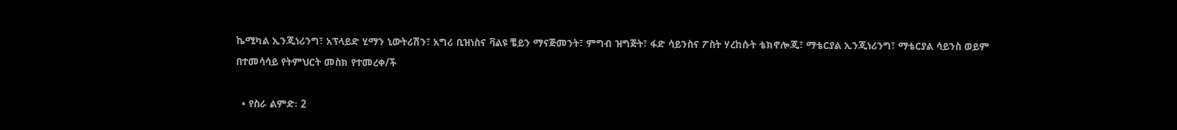ኬሚካል ኢንጂነሪንግ፣ አፕላይድ ሂማን ኒውትሪሽን፣ አግሪ ቢዝነስና ቫልዩ ቼይን ማናጅመንት፣ ምግብ ዝግጅት፣ ፋድ ሳይንስና ፖስት ሃረከሱት ቴክኖሎጂ፣ ማቴርያል ኢንጂነሪንግ፣ ማቴርያል ሳይንስ ወይም በተመሳሳይ የትምህርት መስክ የተመረቀ/ች

  • የስራ ልምድ፡ 2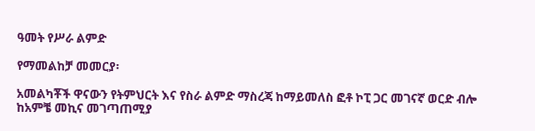ዓመት የሥራ ልምድ

የማመልከቻ መመርያ፡

አመልካቾች ዋናውን የትምህርት እና የስራ ልምድ ማስረጃ ከማይመለስ ፎቶ ኮፒ ጋር መገናኛ ወርድ ብሎ ከአምቼ መኪና መገጣጠሚያ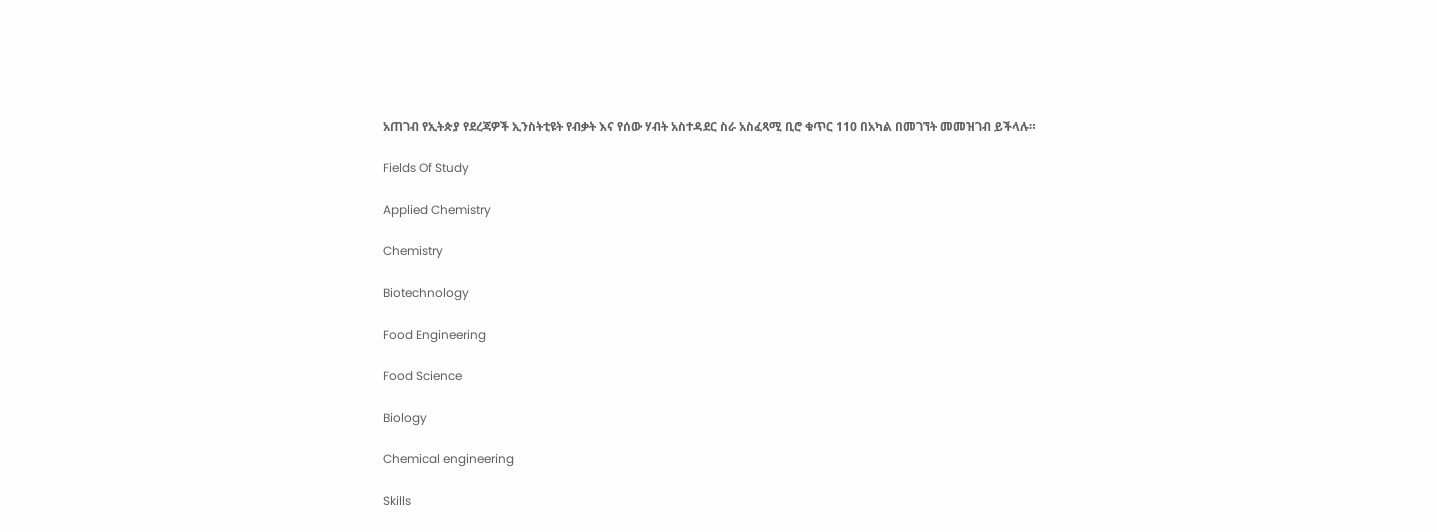አጠገብ የኢትጵያ የደረጃዎች ኢንስትቲዩት የብቃት እና የሰው ሃብት አስተዳደር ስራ አስፈጻሚ ቢሮ ቁጥር 110 በአካል በመገኘት መመዝገብ ይችላሉ።

Fields Of Study

Applied Chemistry

Chemistry

Biotechnology

Food Engineering

Food Science

Biology

Chemical engineering

Skills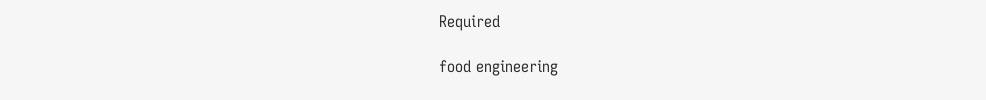Required

food engineering